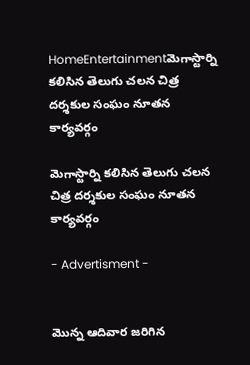HomeEntertainmentమెగాస్టార్ని కలిసిన తెలుగు చలన చిత్ర దర్శకుల సంఘం నూతన కార్యవర్గం

మెగాస్టార్ని కలిసిన తెలుగు చలన చిత్ర దర్శకుల సంఘం నూతన కార్యవర్గం

- Advertisment -


మొన్న ఆదివార జరిగిన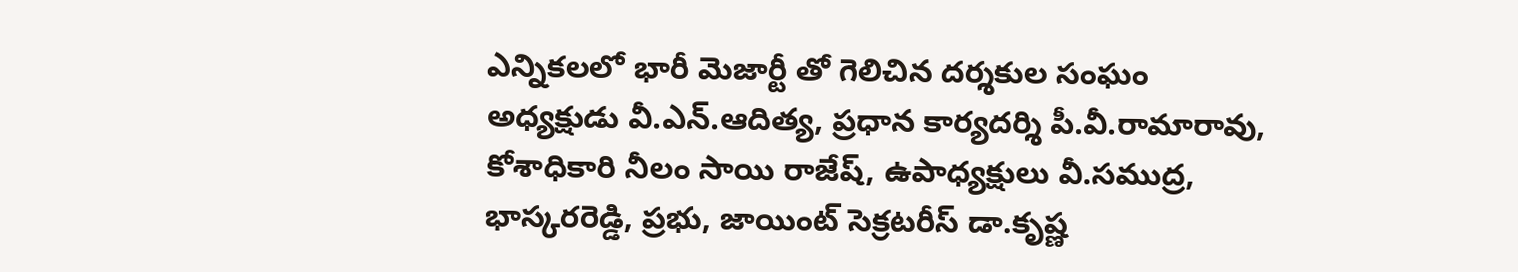ఎన్నికలలో భారీ మెజార్టీ తో గెలిచిన దర్శకుల సంఘం అధ్యక్షుడు వీ.ఎన్.ఆదిత్య, ప్రధాన కార్యదర్శి పీ.వీ.రామారావు, కోశాధికారి నీలం సాయి రాజేష్, ఉపాధ్యక్షులు వీ.సముద్ర, భాస్కరరెడ్డి, ప్రభు, జాయింట్ సెక్రటరీస్ డా.కృష్ణ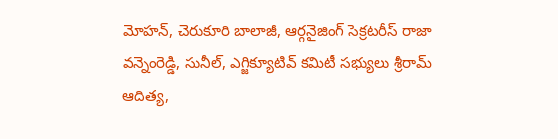మోహన్, చెరుకూరి బాలాజీ, ఆర్గనైజింగ్ సెక్రటరీస్ రాజా వన్నెంరెడ్డి, సునీల్, ఎగ్జిక్యూటివ్ కమిటీ సభ్యులు శ్రీరామ్ ఆదిత్య,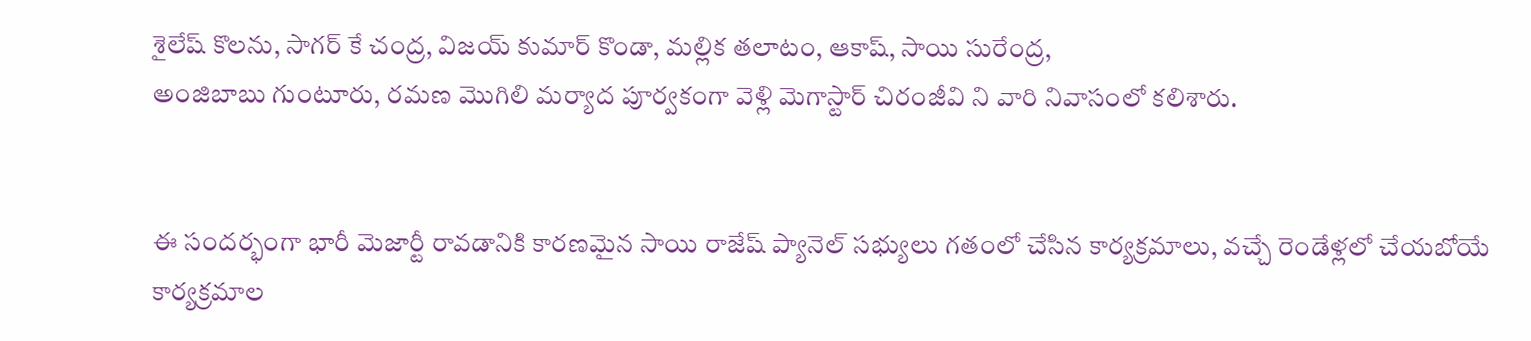శైలేష్ కొలను, సాగర్ కే చంద్ర, విజయ్ కుమార్ కొండా, మల్లిక తలాటం, ఆకాష్, సాయి సురేంద్ర,
అంజిబాబు గుంటూరు, రమణ మొగిలి మర్యాద పూర్వకంగా వెళ్లి మెగాస్టార్ చిరంజీవి ని వారి నివాసంలో కలిశారు.


ఈ సందర్భంగా భారీ మెజార్టీ రావడానికి కారణమైన సాయి రాజేష్ ప్యానెల్ సభ్యులు గతంలో చేసిన కార్యక్రమాలు, వచ్చే రెండేళ్లలో చేయబోయే కార్యక్రమాల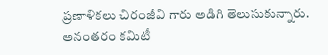ప్రణాళికలు చిరంజీవి గారు అడిగి తెలుసుకున్నారు. అనంతరం కమిటీ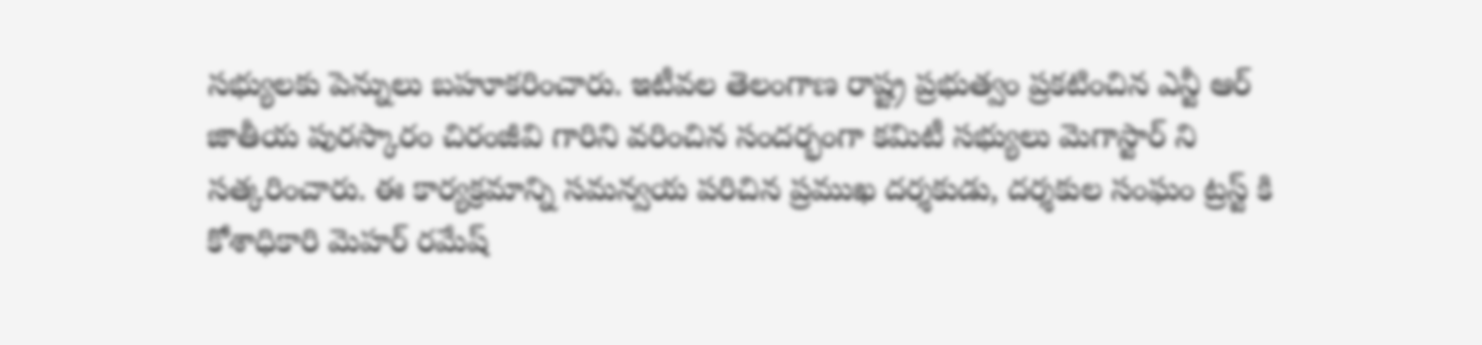సభ్యులకు పెన్నులు బహూకరించారు. ఇటీవల తెలంగాణ రాష్ట్ర ప్రభుత్వం ప్రకటించిన ఎన్టీ ఆర్ జాతీయ పురస్కారం చిరంజీవి గారిని వరించిన సందర్భంగా కమిటీ సభ్యులు మెగాస్టార్ ని సత్కరించారు. ఈ కార్యక్రమాన్ని సమన్వయ పరిచిన ప్రముఖ దర్శకుడు, దర్శకుల సంఘం ట్రస్ట్ కి కోశాధికారి మెహర్ రమేష్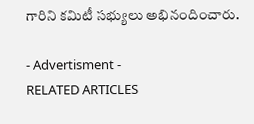గారిని కమిటీ సభ్యులు అభినందించారు.

- Advertisment -
RELATED ARTICLES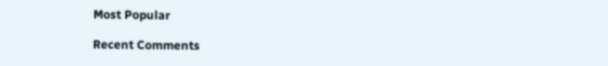Most Popular

Recent Comments